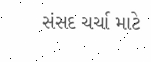સંસદ ચર્ચા માટે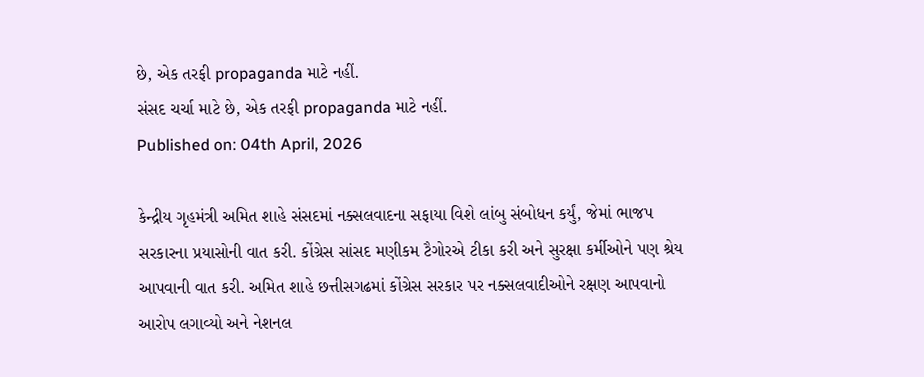છે, એક તરફી propaganda માટે નહીં.
સંસદ ચર્ચા માટે છે, એક તરફી propaganda માટે નહીં.
Published on: 04th April, 2026

કેન્દ્રીય ગૃહમંત્રી અમિત શાહે સંસદમાં નક્સલવાદના સફાયા વિશે લાંબુ સંબોધન કર્યું, જેમાં ભાજપ સરકારના પ્રયાસોની વાત કરી. કોંગ્રેસ સાંસદ મણીકમ ટૈગોરએ ટીકા કરી અને સુરક્ષા કર્મીઓને પણ શ્રેય આપવાની વાત કરી. અમિત શાહે છત્તીસગઢમાં કોંગ્રેસ સરકાર પર નક્સલવાદીઓને રક્ષણ આપવાનો આરોપ લગાવ્યો અને નેશનલ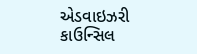એડવાઇઝરી કાઉન્સિલ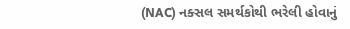(NAC) નક્સલ સમર્થકોથી ભરેલી હોવાનું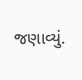જણાવ્યું.